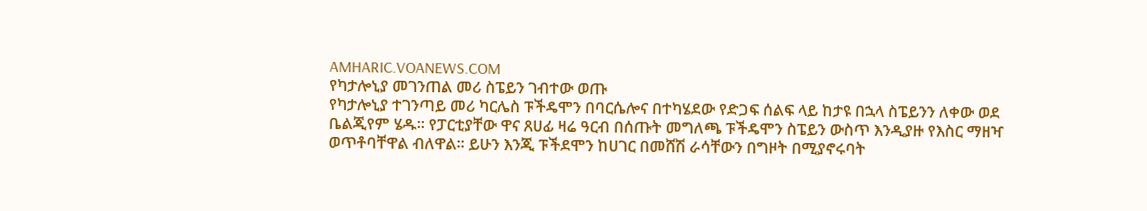AMHARIC.VOANEWS.COM
የካታሎኒያ መገንጠል መሪ ስፔይን ገብተው ወጡ
የካታሎኒያ ተገንጣይ መሪ ካርሌስ ፑችዴሞን በባርሴሎና በተካሄደው የድጋፍ ሰልፍ ላይ ከታዩ በኋላ ስፔይንን ለቀው ወደ ቤልጂየም ሄዱ። የፓርቲያቸው ዋና ጸሀፊ ዛሬ ዓርብ በሰጡት መግለጫ ፑችዴሞን ስፔይን ውስጥ እንዲያዙ የእስር ማዘዣ ወጥቶባቸዋል ብለዋል፡፡ ይሁን እንጂ ፑችደሞን ከሀገር በመሸሽ ራሳቸውን በግዞት በሚያኖሩባት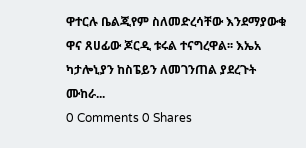ዋተርሉ ቤልጂየም ስለመድረሳቸው እንደማያውቁ ዋና ጸሀፊው ጆርዲ ቱሩል ተናግረዋል፡፡ እኤአ ካታሎኒያን ከስፔይን ለመገንጠል ያደረጉት ሙከራ...
0 Comments 0 Shares